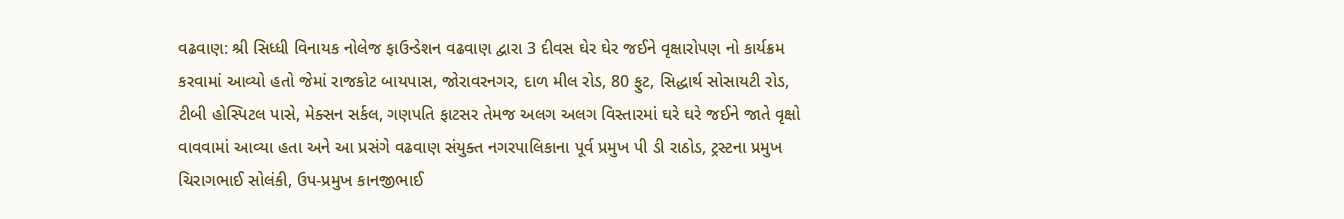વઢવાણ: શ્રી સિધ્ધી વિનાયક નોલેજ ફાઉન્ડેશન વઢવાણ દ્વારા 3 દીવસ ઘેર ઘેર જઈને વૃક્ષારોપણ નો કાર્યક્રમ કરવામાં આવ્યો હતો જેમાં રાજકોટ બાયપાસ, જોરાવરનગર, દાળ મીલ રોડ, 80 ફુટ, સિદ્ધાર્થ સોસાયટી રોડ, ટીબી હોસ્પિટલ પાસે, મેક્સન સર્કલ, ગણપતિ ફાટસર તેમજ અલગ અલગ વિસ્તારમાં ઘરે ઘરે જઈને જાતે વૃક્ષો વાવવામાં આવ્યા હતા અને આ પ્રસંગે વઢવાણ સંયુક્ત નગરપાલિકાના પૂર્વ પ્રમુખ પી ડી રાઠોડ, ટ્રસ્ટના પ્રમુખ ચિરાગભાઈ સોલંકી, ઉપ-પ્રમુખ કાનજીભાઈ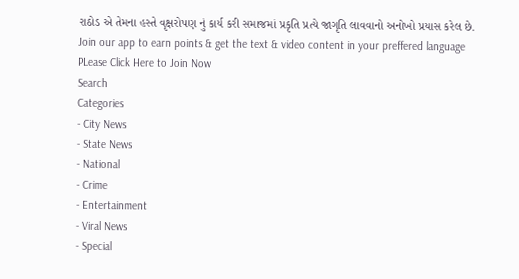રાઠોડ એ તેમના હસ્તે વૃક્ષરોપણ નું કાર્ય કરી સમાજમાં પ્રકૃતિ પ્રત્યે જાગૃતિ લાવવાનો અનોખો પ્રયાસ કરેલ છે.
Join our app to earn points & get the text & video content in your preffered language
PLease Click Here to Join Now
Search
Categories
- City News
- State News
- National
- Crime
- Entertainment
- Viral News
- Special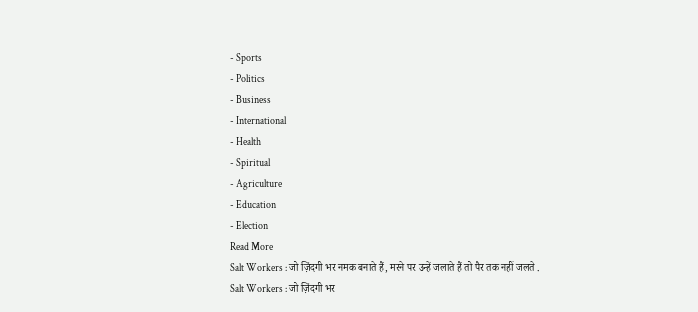- Sports
- Politics
- Business
- International
- Health
- Spiritual
- Agriculture
- Education
- Election
Read More
Salt Workers : जो ज़िंदगी भर नमक बनाते हैं, मरने पर उन्हें जलाते हैं तो पैर तक नहीं जलते .
Salt Workers : जो ज़िंदगी भर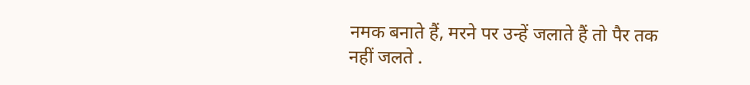नमक बनाते हैं, मरने पर उन्हें जलाते हैं तो पैर तक नहीं जलते .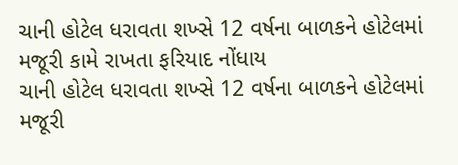ચાની હોટેલ ધરાવતા શખ્સે 12 વર્ષના બાળકને હોટેલમાં મજૂરી કામે રાખતા ફરિયાદ નોંધાય
ચાની હોટેલ ધરાવતા શખ્સે 12 વર્ષના બાળકને હોટેલમાં મજૂરી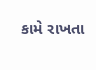કામે રાખતા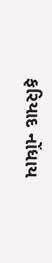ફરિયાદ નોંધાય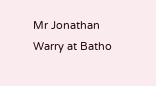Mr Jonathan Warry at Batho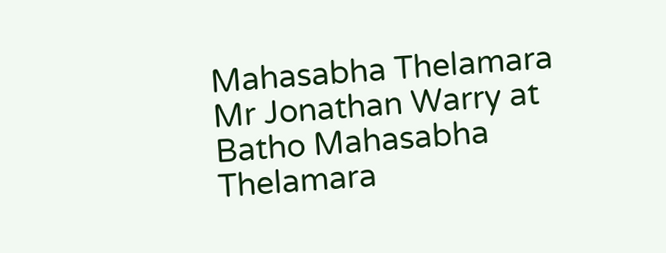Mahasabha Thelamara
Mr Jonathan Warry at Batho Mahasabha Thelamara